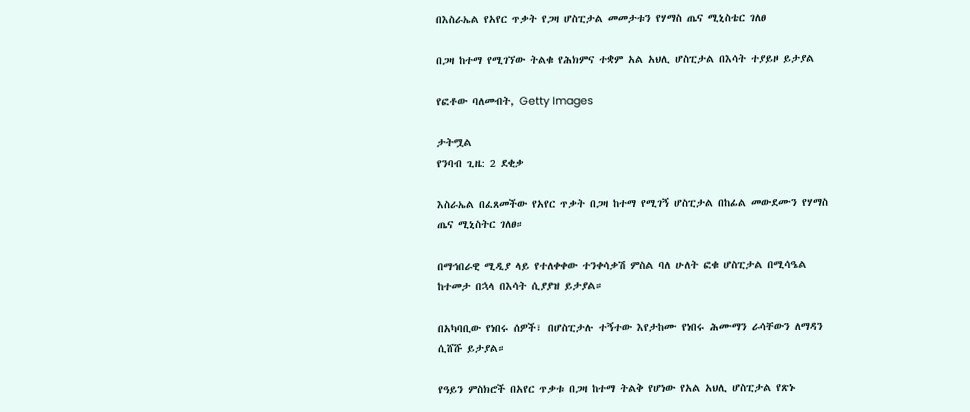በእስራኤል የአየር ጥቃት የጋዛ ሆስፒታል መመታቱን የሃማስ ጤና ሚኒስቴር ገለፀ

በጋዛ ከተማ የሚገኘው ትልቁ የሕክምና ተቋም አል አህሊ ሆስፒታል በእሳት ተያይዞ ይታያል

የፎቶው ባለመብት, Getty Images

ታትሟል
የንባብ ጊዜ: 2 ደቂቃ

እስራኤል በፈጸመችው የአየር ጥቃት በጋዛ ከተማ የሚገኝ ሆስፒታል በከፊል መውደሙን የሃማስ ጤና ሚኒስትር ገለፀ።

በማኅበራዊ ሚዲያ ላይ የተለቀቀው ተንቀሳቃሽ ምስል ባለ ሁለት ፎቁ ሆስፒታል በሚሳዔል ከተመታ በኋላ በእሳት ሲያያዝ ይታያል።

በአካባቢው የነበሩ ሰዎች፣ በሆስፒታሉ ተኝተው እየታከሙ የነበሩ ሕሙማን ራሳቸውን ለማዳን ሲሸሹ ይታያል።

የዓይን ምስክሮች በአየር ጥቃቱ በጋዛ ከተማ ትልቅ የሆነው የአል አህሊ ሆስፒታል የጽኑ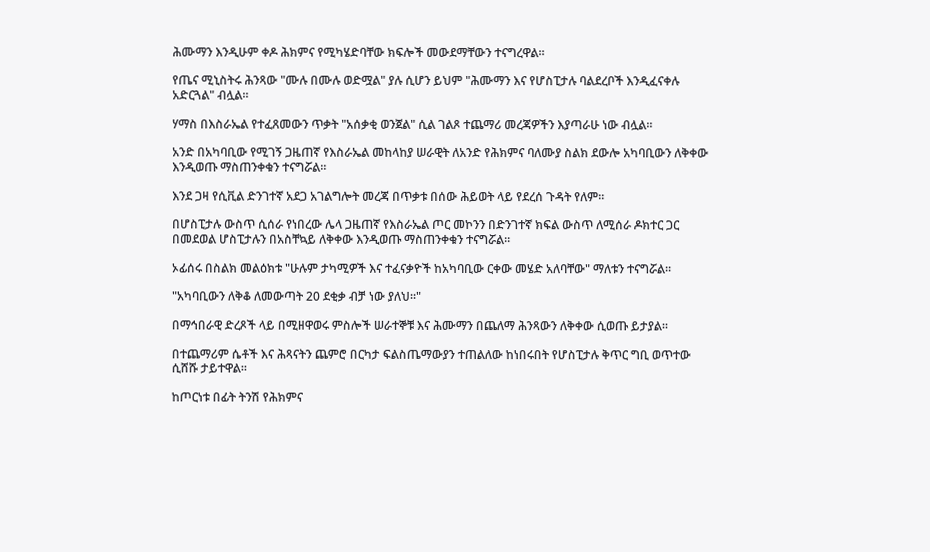ሕሙማን እንዲሁም ቀዶ ሕክምና የሚካሄድባቸው ክፍሎች መውደማቸውን ተናግረዋል።

የጤና ሚኒስትሩ ሕንጻው "ሙሉ በሙሉ ወድሟል" ያሉ ሲሆን ይህም "ሕሙማን እና የሆስፒታሉ ባልደረቦች እንዲፈናቀሉ አድርጓል" ብሏል።

ሃማስ በእስራኤል የተፈጸመውን ጥቃት "አሰቃቂ ወንጀል" ሲል ገልጾ ተጨማሪ መረጃዎችን እያጣራሁ ነው ብሏል።

አንድ በአካባቢው የሚገኝ ጋዜጠኛ የእስራኤል መከላከያ ሠራዊት ለአንድ የሕክምና ባለሙያ ስልክ ደውሎ አካባቢውን ለቅቀው እንዲወጡ ማስጠንቀቁን ተናግሯል።

እንደ ጋዛ የሲቪል ድንገተኛ አደጋ አገልግሎት መረጃ በጥቃቱ በሰው ሕይወት ላይ የደረሰ ጉዳት የለም።

በሆስፒታሉ ውስጥ ሲሰራ የነበረው ሌላ ጋዜጠኛ የእስራኤል ጦር መኮንን በድንገተኛ ክፍል ውስጥ ለሚሰራ ዶክተር ጋር በመደወል ሆስፒታሉን በአስቸኳይ ለቅቀው እንዲወጡ ማስጠንቀቁን ተናግሯል።

ኦፊሰሩ በስልክ መልዕክቱ "ሁሉም ታካሚዎች እና ተፈናቃዮች ከአካባቢው ርቀው መሄድ አለባቸው" ማለቱን ተናግሯል።

"አካባቢውን ለቅቆ ለመውጣት 20 ደቂቃ ብቻ ነው ያለህ።"

በማኅበራዊ ድረጾች ላይ በሚዘዋወሩ ምስሎች ሠራተኞቹ እና ሕሙማን በጨለማ ሕንጻውን ለቅቀው ሲወጡ ይታያል።

በተጨማሪም ሴቶች እና ሕጻናትን ጨምሮ በርካታ ፍልስጤማውያን ተጠልለው ከነበሩበት የሆስፒታሉ ቅጥር ግቢ ወጥተው ሲሸሹ ታይተዋል።

ከጦርነቱ በፊት ትንሽ የሕክምና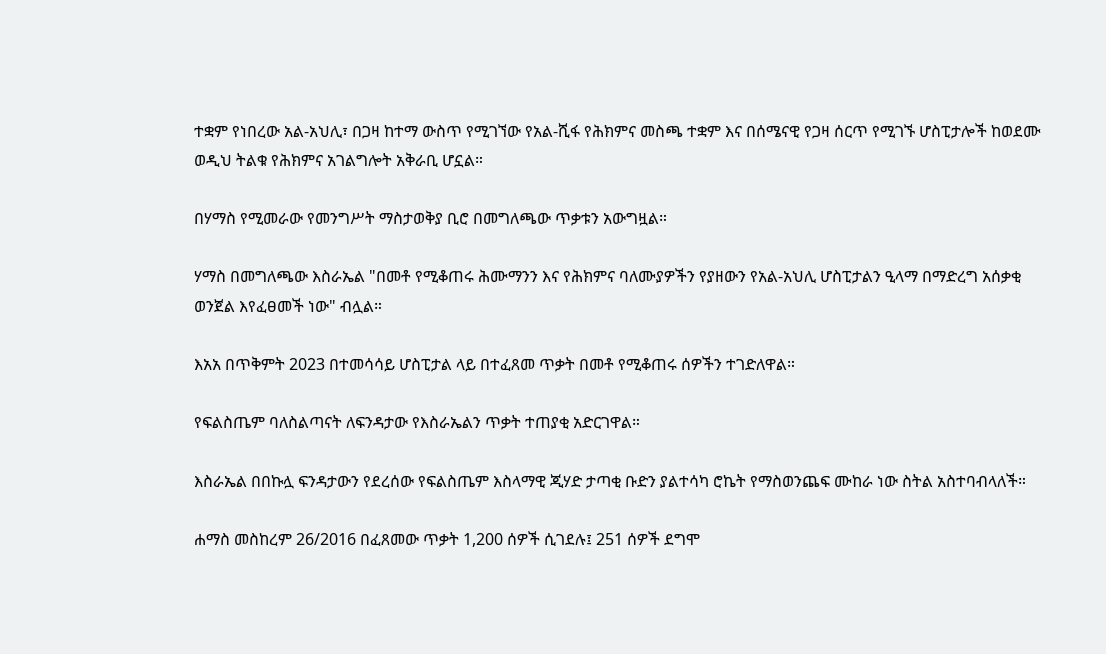ተቋም የነበረው አል-አህሊ፣ በጋዛ ከተማ ውስጥ የሚገኘው የአል-ሺፋ የሕክምና መስጫ ተቋም እና በሰሜናዊ የጋዛ ሰርጥ የሚገኙ ሆስፒታሎች ከወደሙ ወዲህ ትልቁ የሕክምና አገልግሎት አቅራቢ ሆኗል።

በሃማስ የሚመራው የመንግሥት ማስታወቅያ ቢሮ በመግለጫው ጥቃቱን አውግዟል።

ሃማስ በመግለጫው እስራኤል "በመቶ የሚቆጠሩ ሕሙማንን እና የሕክምና ባለሙያዎችን የያዘውን የአል-አህሊ ሆስፒታልን ዒላማ በማድረግ አሰቃቂ ወንጀል እየፈፀመች ነው" ብሏል።

እአአ በጥቅምት 2023 በተመሳሳይ ሆስፒታል ላይ በተፈጸመ ጥቃት በመቶ የሚቆጠሩ ሰዎችን ተገድለዋል።

የፍልስጤም ባለስልጣናት ለፍንዳታው የእስራኤልን ጥቃት ተጠያቂ አድርገዋል።

እስራኤል በበኩሏ ፍንዳታውን የደረሰው የፍልስጤም እስላማዊ ጂሃድ ታጣቂ ቡድን ያልተሳካ ሮኬት የማስወንጨፍ ሙከራ ነው ስትል አስተባብላለች።

ሐማስ መስከረም 26/2016 በፈጸመው ጥቃት 1,200 ሰዎች ሲገደሉ፤ 251 ሰዎች ደግሞ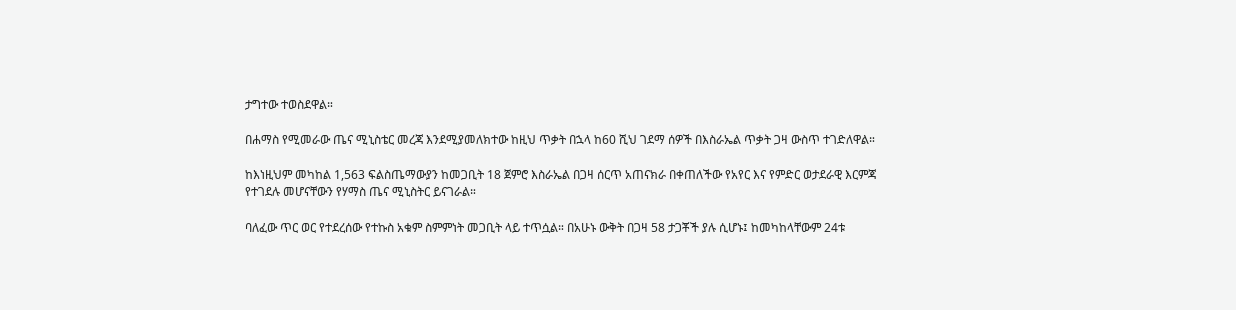ታግተው ተወስደዋል።

በሐማስ የሚመራው ጤና ሚኒስቴር መረጃ እንደሚያመለክተው ከዚህ ጥቃት በኋላ ከ60 ሺህ ገደማ ሰዎች በእስራኤል ጥቃት ጋዛ ውስጥ ተገድለዋል።

ከእነዚህም መካከል 1,563 ፍልስጤማውያን ከመጋቢት 18 ጀምሮ እስራኤል በጋዛ ሰርጥ አጠናክራ በቀጠለችው የአየር እና የምድር ወታደራዊ እርምጃ የተገደሉ መሆናቸውን የሃማስ ጤና ሚኒስትር ይናገራል።

ባለፈው ጥር ወር የተደረሰው የተኩስ አቁም ስምምነት መጋቢት ላይ ተጥሷል። በአሁኑ ውቅት በጋዛ 58 ታጋቾች ያሉ ሲሆኑ፤ ከመካከላቸውም 24ቱ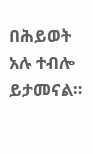በሕይወት አሉ ተብሎ ይታመናል።